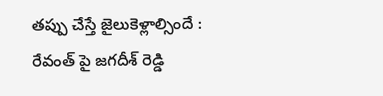తప్పు చేస్తే జైలుకెళ్లాల్సిందే : రేవంత్ పై జగదీశ్ రెడ్డి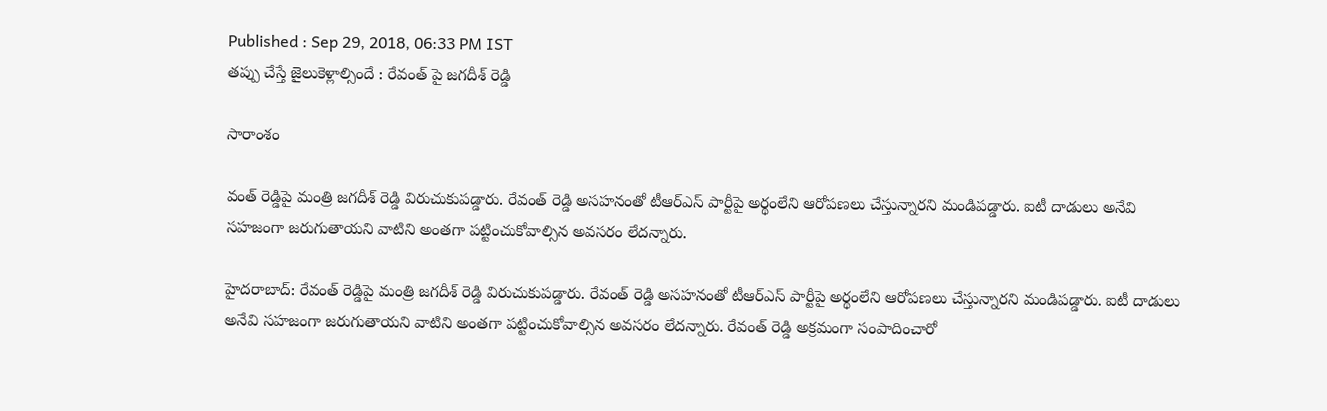Published : Sep 29, 2018, 06:33 PM IST
తప్పు చేస్తే జైలుకెళ్లాల్సిందే : రేవంత్ పై జగదీశ్ రెడ్డి

సారాంశం

వంత్ రెడ్డిపై మంత్రి జగదీశ్ రెడ్డి విరుచుకుపడ్డారు. రేవంత్ రెడ్డి అసహనంతో టీఆర్ఎస్ పార్టీపై అర్థంలేని ఆరోపణలు చేస్తున్నారని మండిపడ్డారు. ఐటీ దాడులు అనేవి సహజంగా జరుగుతాయని వాటిని అంతగా పట్టించుకోవాల్సిన అవసరం లేదన్నారు.

హైదరాబాద్: రేవంత్ రెడ్డిపై మంత్రి జగదీశ్ రెడ్డి విరుచుకుపడ్డారు. రేవంత్ రెడ్డి అసహనంతో టీఆర్ఎస్ పార్టీపై అర్థంలేని ఆరోపణలు చేస్తున్నారని మండిపడ్డారు. ఐటీ దాడులు అనేవి సహజంగా జరుగుతాయని వాటిని అంతగా పట్టించుకోవాల్సిన అవసరం లేదన్నారు. రేవంత్ రెడ్డి అక్రమంగా సంపాదించారో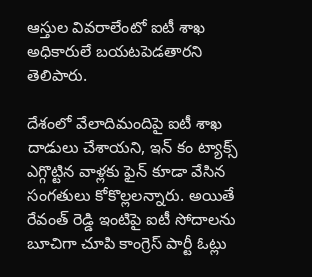ఆస్తుల వివరాలేంటో ఐటీ శాఖ అధికారులే బయటపెడతారని తెలిపారు.

దేశంలో వేలాదిమందిపై ఐటీ శాఖ దాడులు చేశాయని, ఇన్ కం ట్యాక్స్ ఎగ్గొట్టిన వాళ్లకు ఫైన్ కూడా వేసిన సంగతులు కోకొల్లలన్నారు. అయితే రేవంత్ రెడ్డి ఇంటిపై ఐటీ సోదాలను బూచిగా చూపి కాంగ్రెస్ పార్టీ ఓట్లు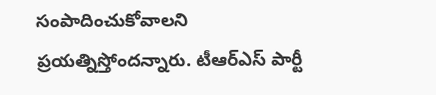సంపాదించుకోవాలని ప్రయత్నిస్తోందన్నారు. టీఆర్ఎస్ పార్టీ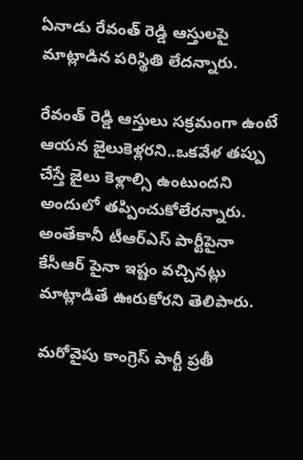ఏనాడు రేవంత్ రెడ్డి ఆస్తులపై మాట్లాడిన పరిస్థితి లేదన్నారు.

రేవంత్ రెడ్డి ఆస్తులు సక్రమంగా ఉంటే ఆయన జైలుకెళ్లరని..ఒకవేళ తప్పు చేస్తే జైలు కెళ్లాల్సి ఉంటుందని అందులో తప్పించుకోలేరన్నారు. అంతేకానీ టీఆర్ఎస్ పార్టీపైనా కేసీఆర్ పైనా ఇష్టం వచ్చినట్లు మాట్లాడితే ఊరుకోరని తెలిపారు.

మరోవైపు కాంగ్రెస్ పార్టీ ప్రతీ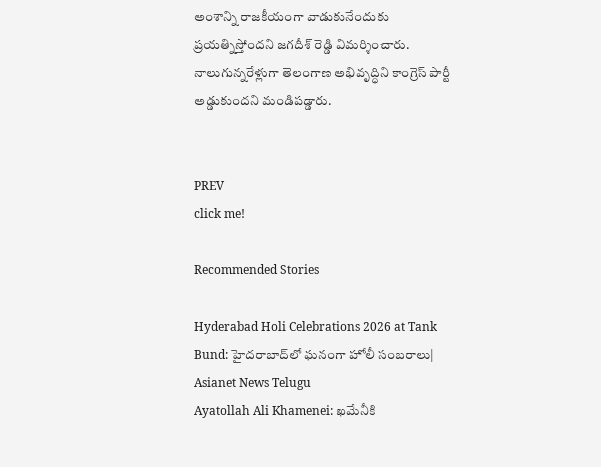అంశాన్ని రాజకీయంగా వాడుకునేందుకు ప్రయత్నిస్తోందని జగదీశ్ రెడ్డి విమర్శించారు. నాలుగున్నరేళ్లుగా తెలంగాణ అభివృద్ధిని కాంగ్రెస్ పార్టీ అడ్డుకుందని మండిపడ్డారు.


PREV
click me!

Recommended Stories

Hyderabad Holi Celebrations 2026 at Tank Bund: హైదరాబాద్‌లో ఘనంగా హోలీ సంబరాలు| Asianet News Telugu
Ayatollah Ali Khamenei: ఖమేనీకి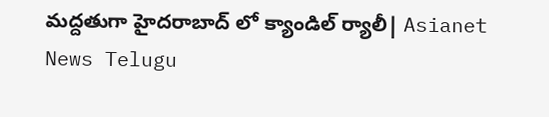మద్దతుగా హైదరాబాద్ లో క్యాండిల్ ర్యాలీ| Asianet News Telugu